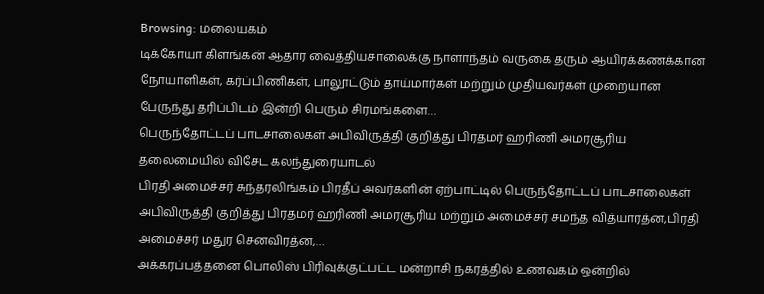Browsing: மலையகம்
டிக்கோயா கிளங்கன் ஆதார வைத்தியசாலைக்கு நாளாந்தம் வருகை தரும் ஆயிரக்கணக்கான நோயாளிகள், கர்ப்பிணிகள், பாலூட்டும் தாய்மார்கள் மற்றும் முதியவர்கள் முறையான பேருந்து தரிப்பிடம் இன்றி பெரும் சிரமங்களை…
பெருந்தோட்டப் பாடசாலைகள் அபிவிருத்தி குறித்து பிரதமர் ஹரிணி அமரசூரிய தலைமையில் விசேட கலந்துரையாடல்
பிரதி அமைச்சர் சுந்தரலிங்கம் பிரதீப் அவர்களின் ஏற்பாட்டில் பெருந்தோட்டப் பாடசாலைகள் அபிவிருத்தி குறித்து பிரதமர் ஹரிணி அமரசூரிய மற்றும் அமைச்சர் சமந்த வித்யாரத்ன,பிரதி அமைச்சர் மதுர செனவிரத்ன,…
அக்கரப்பத்தனை பொலிஸ் பிரிவுக்குட்பட்ட மன்றாசி நகரத்தில் உணவகம் ஒன்றில்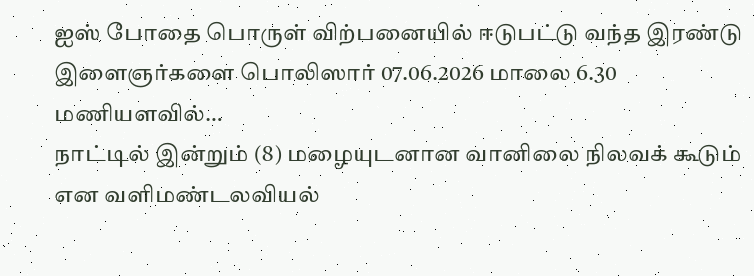ஐஸ் போதை பொருள் விற்பனையில் ஈடுபட்டு வந்த இரண்டு இளைஞர்களை பொலிஸார் 07.06.2026 மாலை 6.30 மணியளவில்…
நாட்டில் இன்றும் (8) மழையுடனான வானிலை நிலவக் கூடும் என வளிமண்டலவியல்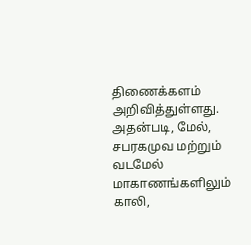திணைக்களம் அறிவித்துள்ளது. அதன்படி, மேல், சபரகமுவ மற்றும் வடமேல் மாகாணங்களிலும் காலி,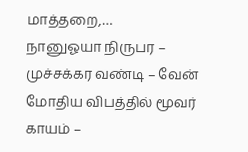மாத்தறை,…
நானுஓயா நிருபர – முச்சக்கர வண்டி – வேன் மோதிய விபத்தில் மூவர் காயம் –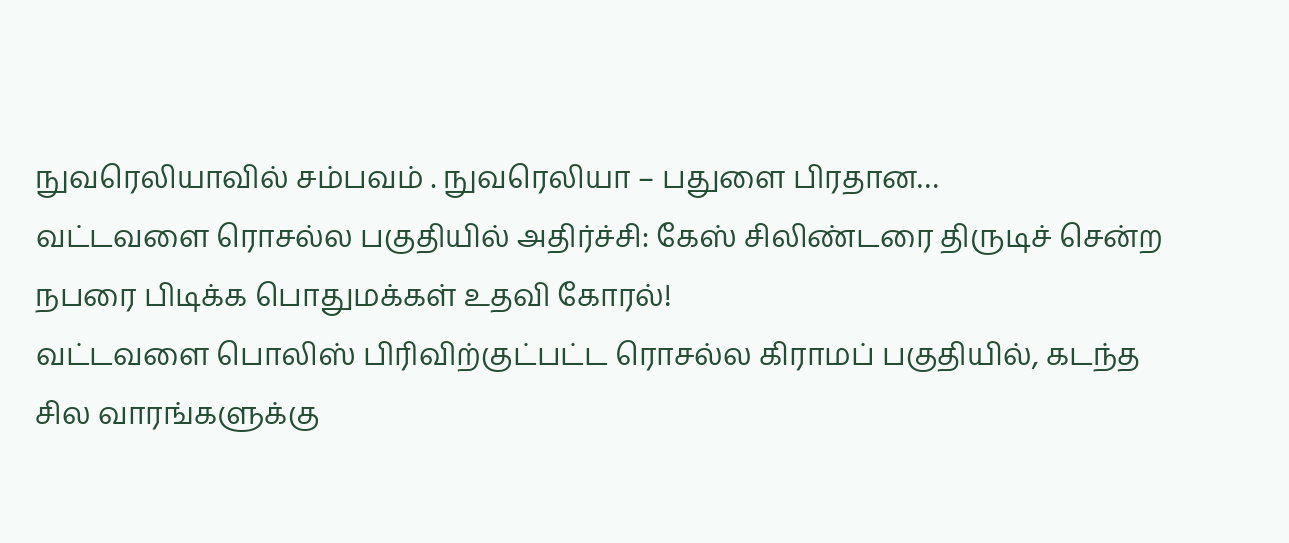நுவரெலியாவில் சம்பவம் . நுவரெலியா – பதுளை பிரதான…
வட்டவளை ரொசல்ல பகுதியில் அதிர்ச்சி: கேஸ் சிலிண்டரை திருடிச் சென்ற நபரை பிடிக்க பொதுமக்கள் உதவி கோரல்!
வட்டவளை பொலிஸ் பிரிவிற்குட்பட்ட ரொசல்ல கிராமப் பகுதியில், கடந்த சில வாரங்களுக்கு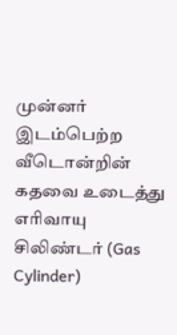முன்னர் இடம்பெற்ற வீடொன்றின் கதவை உடைத்து எரிவாயு சிலிண்டர் (Gas Cylinder)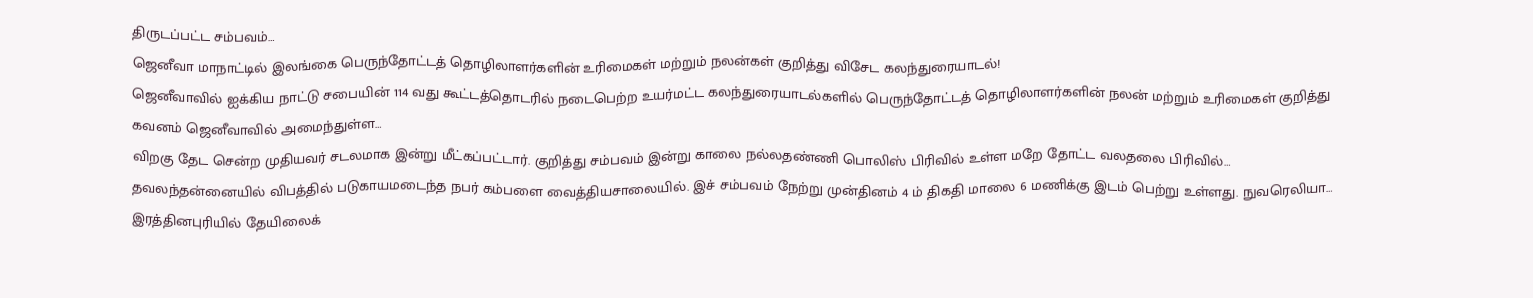திருடப்பட்ட சம்பவம்…
ஜெனீவா மாநாட்டில் இலங்கை பெருந்தோட்டத் தொழிலாளர்களின் உரிமைகள் மற்றும் நலன்கள் குறித்து விசேட கலந்துரையாடல்!
ஜெனீவாவில் ஐக்கிய நாட்டு சபையின் 114 வது கூட்டத்தொடரில் நடைபெற்ற உயர்மட்ட கலந்துரையாடல்களில் பெருந்தோட்டத் தொழிலாளர்களின் நலன் மற்றும் உரிமைகள் குறித்து கவனம் ஜெனீவாவில் அமைந்துள்ள…
விறகு தேட சென்ற முதியவர் சடலமாக இன்று மீட்கப்பட்டார். குறித்து சம்பவம் இன்று காலை நல்லதண்ணி பொலிஸ் பிரிவில் உள்ள மறே தோட்ட வலதலை பிரிவில்…
தவலந்தன்னையில் விபத்தில் படுகாயமடைந்த நபர் கம்பளை வைத்தியசாலையில். இச் சம்பவம் நேற்று முன்தினம் 4 ம் திகதி மாலை 6 மணிக்கு இடம் பெற்று உள்ளது. நுவரெலியா…
இரத்தினபுரியில் தேயிலைக்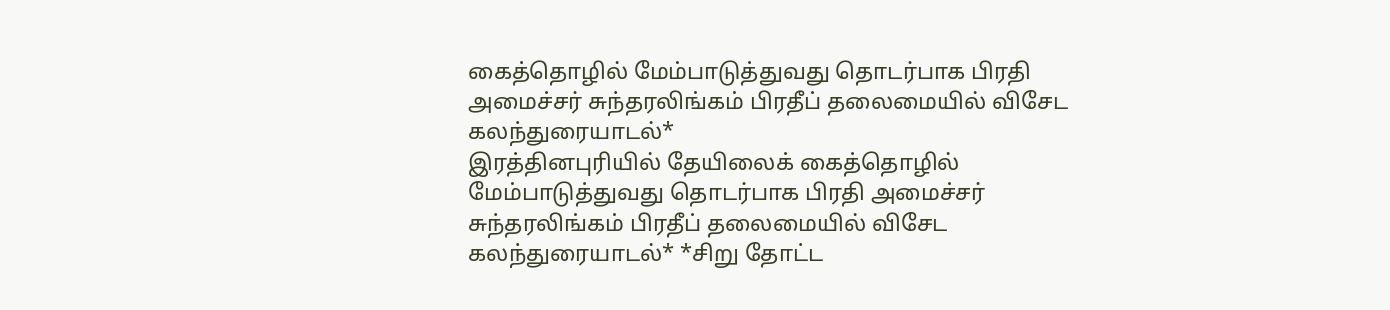கைத்தொழில் மேம்பாடுத்துவது தொடர்பாக பிரதி அமைச்சர் சுந்தரலிங்கம் பிரதீப் தலைமையில் விசேட கலந்துரையாடல்*
இரத்தினபுரியில் தேயிலைக் கைத்தொழில் மேம்பாடுத்துவது தொடர்பாக பிரதி அமைச்சர் சுந்தரலிங்கம் பிரதீப் தலைமையில் விசேட கலந்துரையாடல்* *சிறு தோட்ட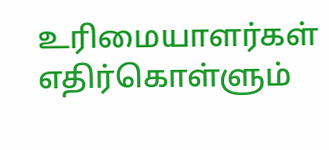உரிமையாளர்கள் எதிர்கொள்ளும்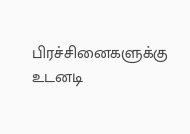பிரச்சினைகளுக்கு உடனடி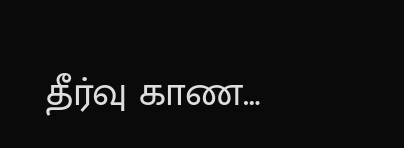தீர்வு காண…